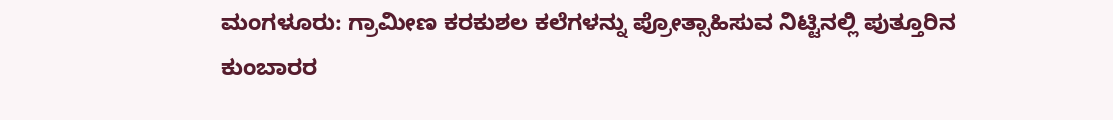ಮಂಗಳೂರು: ಗ್ರಾಮೀಣ ಕರಕುಶಲ ಕಲೆಗಳನ್ನು ಪ್ರೋತ್ಸಾಹಿಸುವ ನಿಟ್ಟಿನಲ್ಲಿ ಪುತ್ತೂರಿನ ಕುಂಬಾರರ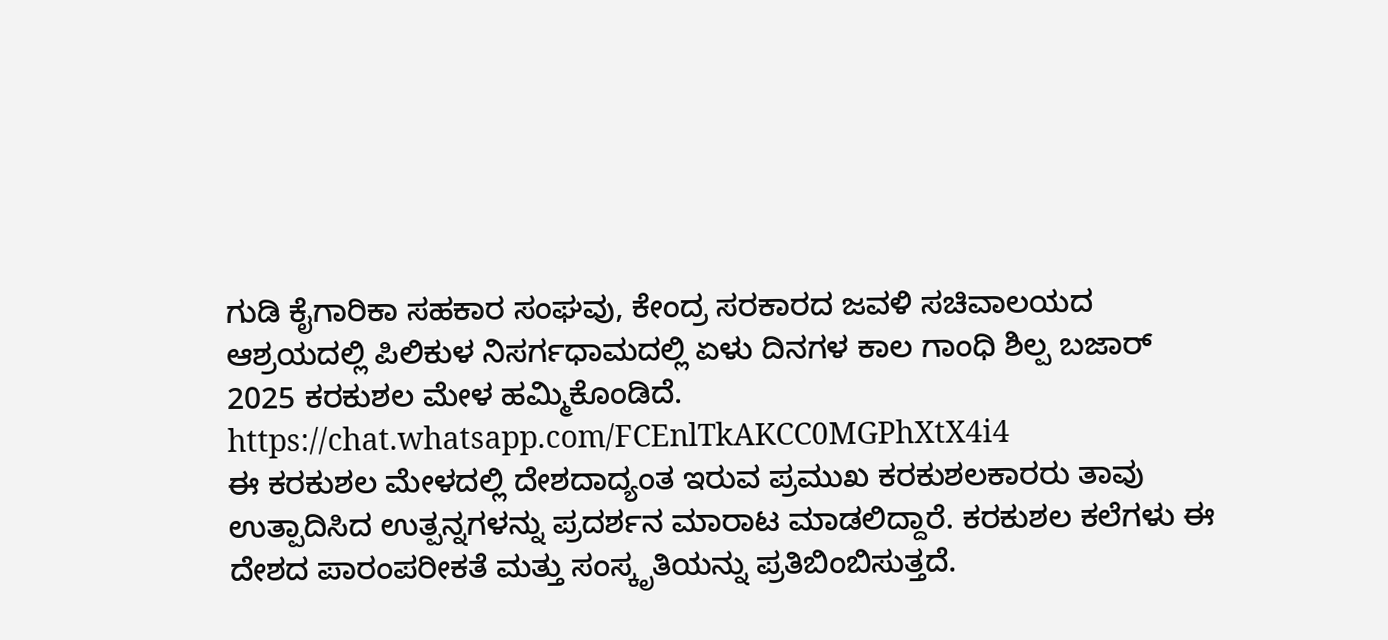ಗುಡಿ ಕೈಗಾರಿಕಾ ಸಹಕಾರ ಸಂಘವು, ಕೇಂದ್ರ ಸರಕಾರದ ಜವಳಿ ಸಚಿವಾಲಯದ ಆಶ್ರಯದಲ್ಲಿ ಪಿಲಿಕುಳ ನಿಸರ್ಗಧಾಮದಲ್ಲಿ ಏಳು ದಿನಗಳ ಕಾಲ ಗಾಂಧಿ ಶಿಲ್ಪ ಬಜಾರ್ 2025 ಕರಕುಶಲ ಮೇಳ ಹಮ್ಮಿಕೊಂಡಿದೆ.
https://chat.whatsapp.com/FCEnlTkAKCC0MGPhXtX4i4
ಈ ಕರಕುಶಲ ಮೇಳದಲ್ಲಿ ದೇಶದಾದ್ಯಂತ ಇರುವ ಪ್ರಮುಖ ಕರಕುಶಲಕಾರರು ತಾವು ಉತ್ಪಾದಿಸಿದ ಉತ್ಪನ್ನಗಳನ್ನು ಪ್ರದರ್ಶನ ಮಾರಾಟ ಮಾಡಲಿದ್ದಾರೆ. ಕರಕುಶಲ ಕಲೆಗಳು ಈ ದೇಶದ ಪಾರಂಪರೀಕತೆ ಮತ್ತು ಸಂಸ್ಕೃತಿಯನ್ನು ಪ್ರತಿಬಿಂಬಿಸುತ್ತದೆ.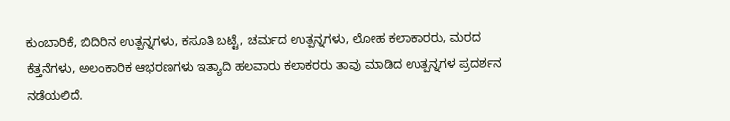ಕುಂಬಾರಿಕೆ, ಬಿದಿರಿನ ಉತ್ಪನ್ನಗಳು, ಕಸೂತಿ ಬಟ್ಟೆ, ಚರ್ಮದ ಉತ್ಪನ್ನಗಳು, ಲೋಹ ಕಲಾಕಾರರು, ಮರದ ಕೆತ್ತನೆಗಳು, ಅಲಂಕಾರಿಕ ಆಭರಣಗಳು ಇತ್ಯಾದಿ ಹಲವಾರು ಕಲಾಕರರು ತಾವು ಮಾಡಿದ ಉತ್ಪನ್ನಗಳ ಪ್ರದರ್ಶನ ನಡೆಯಲಿದೆ.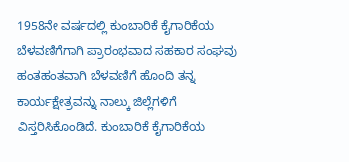1958ನೇ ವರ್ಷದಲ್ಲಿ ಕುಂಬಾರಿಕೆ ಕೈಗಾರಿಕೆಯ ಬೆಳವಣಿಗೆಗಾಗಿ ಪ್ರಾರಂಭವಾದ ಸಹಕಾರ ಸಂಘವು ಹಂತಹಂತವಾಗಿ ಬೆಳವಣಿಗೆ ಹೊಂದಿ ತನ್ನ ಕಾರ್ಯಕ್ಷೇತ್ರವನ್ನು ನಾಲ್ಕು ಜಿಲ್ಲೆಗಳಿಗೆ ವಿಸ್ತರಿಸಿಕೊಂಡಿದೆ. ಕುಂಬಾರಿಕೆ ಕೈಗಾರಿಕೆಯ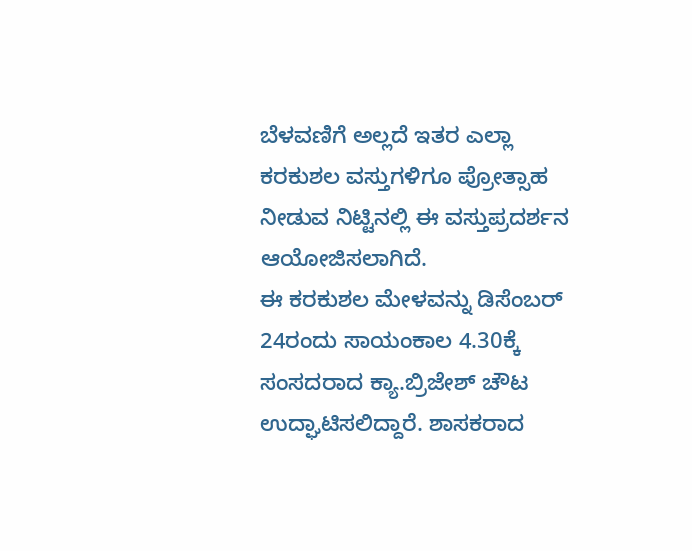ಬೆಳವಣಿಗೆ ಅಲ್ಲದೆ ಇತರ ಎಲ್ಲಾ ಕರಕುಶಲ ವಸ್ತುಗಳಿಗೂ ಪ್ರೋತ್ಸಾಹ ನೀಡುವ ನಿಟ್ಟಿನಲ್ಲಿ ಈ ವಸ್ತುಪ್ರದರ್ಶನ ಆಯೋಜಿಸಲಾಗಿದೆ.
ಈ ಕರಕುಶಲ ಮೇಳವನ್ನು ಡಿಸೆಂಬರ್ 24ರಂದು ಸಾಯಂಕಾಲ 4.30ಕ್ಕೆ ಸಂಸದರಾದ ಕ್ಯಾ.ಬ್ರಿಜೇಶ್ ಚೌಟ ಉದ್ಘಾಟಿಸಲಿದ್ದಾರೆ. ಶಾಸಕರಾದ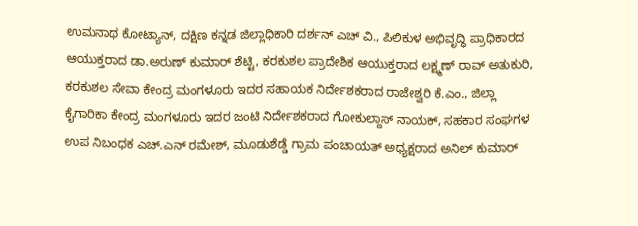ಉಮನಾಥ ಕೋಟ್ಯಾನ್, ದಕ್ಷಿಣ ಕನ್ನಡ ಜಿಲ್ಲಾಧಿಕಾರಿ ದರ್ಶನ್ ಎಚ್ ವಿ., ಪಿಲಿಕುಳ ಅಭಿವೃದ್ಧಿ ಪ್ರಾಧಿಕಾರದ ಆಯುಕ್ತರಾದ ಡಾ.ಅರುಣ್ ಕುಮಾರ್ ಶೆಟ್ಟಿ, ಕರಕುಶಲ ಪ್ರಾದೇಶಿಕ ಆಯುಕ್ತರಾದ ಲಕ್ಷ್ಮಣ್ ರಾವ್ ಅತುಕುರಿ, ಕರಕುಶಲ ಸೇವಾ ಕೇಂದ್ರ ಮಂಗಳೂರು ಇದರ ಸಹಾಯಕ ನಿರ್ದೇಶಕರಾದ ರಾಜೇಶ್ವರಿ ಕೆ.ಎಂ., ಜಿಲ್ಲಾ ಕೈಗಾರಿಕಾ ಕೇಂದ್ರ ಮಂಗಳೂರು ಇದರ ಜಂಟಿ ನಿರ್ದೇಶಕರಾದ ಗೋಕುಲ್ದಾಸ್ ನಾಯಕ್, ಸಹಕಾರ ಸಂಘಗಳ ಉಪ ನಿಬಂಧಕ ಎಚ್.ಎನ್ ರಮೇಶ್, ಮೂಡುಶೆಡ್ಡೆ ಗ್ರಾಮ ಪಂಚಾಯತ್ ಅಧ್ಯಕ್ಷರಾದ ಅನಿಲ್ ಕುಮಾರ್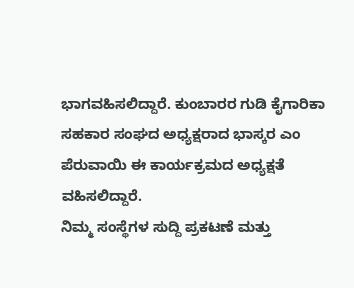ಭಾಗವಹಿಸಲಿದ್ದಾರೆ. ಕುಂಬಾರರ ಗುಡಿ ಕೈಗಾರಿಕಾ ಸಹಕಾರ ಸಂಘದ ಅಧ್ಯಕ್ಷರಾದ ಭಾಸ್ಕರ ಎಂ ಪೆರುವಾಯಿ ಈ ಕಾರ್ಯಕ್ರಮದ ಅಧ್ಯಕ್ಷತೆ ವಹಿಸಲಿದ್ದಾರೆ.
ನಿಮ್ಮ ಸಂಸ್ಥೆಗಳ ಸುದ್ದಿ ಪ್ರಕಟಣೆ ಮತ್ತು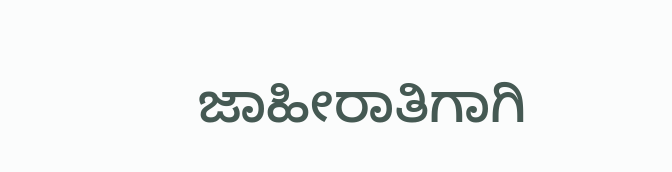ಜಾಹೀರಾತಿಗಾಗಿ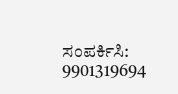ಸಂಪರ್ಕಿಸಿ: 9901319694